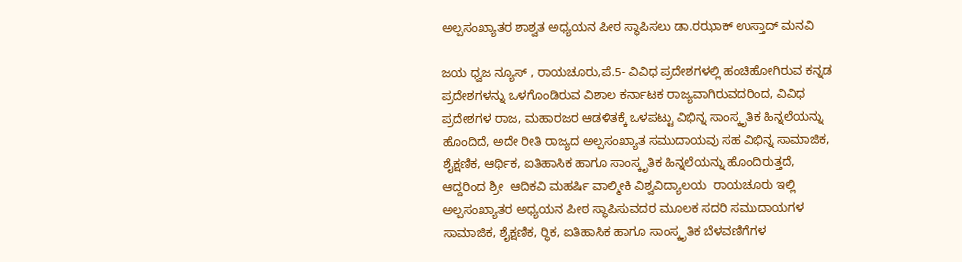ಅಲ್ಪಸಂಖ್ಯಾತರ ಶಾಶ್ವತ ಅಧ್ಯಯನ ಪೀಠ ಸ್ಥಾಪಿಸಲು ಡಾ.ರಝಾಕ್ ಉಸ್ತಾದ್ ಮನವಿ

ಜಯ ಧ್ವಜ ನ್ಯೂಸ್ , ರಾಯಚೂರು,ಪೆ.5- ವಿವಿಧ ಪ್ರದೇಶಗಳಲ್ಲಿ ಹಂಚಿಹೋಗಿರುವ ಕನ್ನಡ ಪ್ರದೇಶಗಳನ್ನು ಒಳಗೊಂಡಿರುವ ವಿಶಾಲ ಕರ್ನಾಟಕ ರಾಜ್ಯವಾಗಿರುವದರಿಂದ, ವಿವಿಧ ಪ್ರದೇಶಗಳ ರಾಜ, ಮಹಾರಜರ ಆಡಳಿತಕ್ಕೆ ಒಳಪಟ್ಟು ವಿಭಿನ್ನ ಸಾಂಸ್ಕೃತಿಕ ಹಿನ್ನಲೆಯನ್ನು ಹೊಂದಿದೆ, ಅದೇ ರೀತಿ ರಾಜ್ಯದ ಅಲ್ಪಸಂಖ್ಯಾತ ಸಮುದಾಯವು ಸಹ ವಿಭಿನ್ನ ಸಾಮಾಜಿಕ, ಶೈಕ್ಷಣಿಕ, ಆರ್ಥಿಕ, ಐತಿಹಾಸಿಕ ಹಾಗೂ ಸಾಂಸ್ಕೃತಿಕ ಹಿನ್ನಲೆಯನ್ನು ಹೊಂದಿರುತ್ತದೆ, ಆದ್ದರಿಂದ ಶ್ರೀ  ಆದಿಕವಿ ಮಹರ್ಷಿ ವಾಲ್ಮೀಕಿ ವಿಶ್ವವಿದ್ಯಾಲಯ  ರಾಯಚೂರು ಇಲ್ಲಿ ಅಲ್ಪಸಂಖ್ಯಾತರ ಅಧ್ಯಯನ ಪೀಠ ಸ್ಥಾಪಿಸುವದರ ಮೂಲಕ ಸದರಿ ಸಮುದಾಯಗಳ ಸಾಮಾಜಿಕ, ಶೈಕ್ಷಣಿಕ, ರ‍್ಥಿಕ, ಐತಿಹಾಸಿಕ ಹಾಗೂ ಸಾಂಸ್ಕೃತಿಕ ಬೆಳವಣಿಗೆಗಳ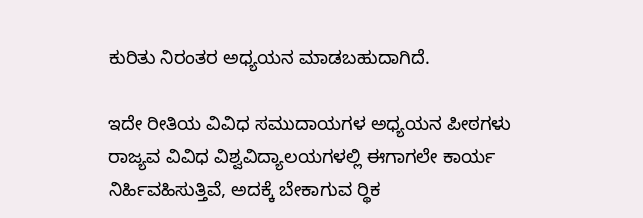ಕುರಿತು ನಿರಂತರ ಅಧ್ಯಯನ ಮಾಡಬಹುದಾಗಿದೆ.

ಇದೇ ರೀತಿಯ ವಿವಿಧ ಸಮುದಾಯಗಳ ಅಧ್ಯಯನ ಪೀಠಗಳು ರಾಜ್ಯವ ವಿವಿಧ ವಿಶ್ವವಿದ್ಯಾಲಯಗಳಲ್ಲಿ ಈಗಾಗಲೇ ಕಾರ್ಯ ನಿರ್ಹಿವಹಿಸುತ್ತಿವೆ, ಅದಕ್ಕೆ ಬೇಕಾಗುವ ರ‍್ಥಿಕ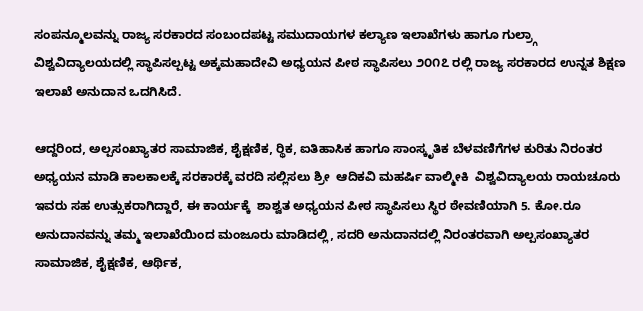ಸಂಪನ್ಮೂಲವನ್ನು ರಾಜ್ಯ ಸರಕಾರದ ಸಂಬಂದಪಟ್ಟ ಸಮುದಾಯಗಳ ಕಲ್ಯಾಣ ಇಲಾಖೆಗಳು ಹಾಗೂ ಗುಲ್ರ‍್ಗಾ ವಿಶ್ವವಿದ್ಯಾಲಯದಲ್ಲಿ ಸ್ಥಾಪಿಸಲ್ಪಟ್ಟ ಅಕ್ಕಮಹಾದೇವಿ ಅಧ್ಯಯನ ಪೀಠ ಸ್ಥಾಪಿಸಲು ೨೦೧೭ ರಲ್ಲಿ ರಾಜ್ಯ ಸರಕಾರದ ಉನ್ನತ ಶಿಕ್ಷಣ ಇಲಾಖೆ ಅನುದಾನ ಒದಗಿಸಿದೆ.

ಆದ್ದರಿಂದ, ಅಲ್ಪಸಂಖ್ಯಾತರ ಸಾಮಾಜಿಕ, ಶೈಕ್ಷಣಿಕ, ರ‍್ಥಿಕ, ಐತಿಹಾಸಿಕ ಹಾಗೂ ಸಾಂಸ್ಕೃತಿಕ ಬೆಳವಣಿಗೆಗಳ ಕುರಿತು ನಿರಂತರ ಅಧ್ಯಯನ ಮಾಡಿ ಕಾಲಕಾಲಕ್ಕೆ ಸರಕಾರಕ್ಕೆ ವರದಿ ಸಲ್ಲಿಸಲು ಶ್ರೀ  ಆದಿಕವಿ ಮಹರ್ಷಿ ವಾಲ್ಮೀಕಿ  ವಿಶ್ವವಿದ್ಯಾಲಯ ರಾಯಚೂರು ಇವರು ಸಹ ಉತ್ಸುಕರಾಗಿದ್ದಾರೆ, ಈ ಕಾರ್ಯಕ್ಕೆ  ಶಾಶ್ವತ ಅಧ್ಯಯನ ಪೀಠ ಸ್ಥಾಪಿಸಲು ಸ್ಥಿರ ಠೇವಣಿಯಾಗಿ 5. ಕೋ.ರೂ ಅನುದಾನವನ್ನು ತಮ್ಮ ಇಲಾಖೆಯಿಂದ ಮಂಜೂರು ಮಾಡಿದಲ್ಲಿ, ಸದರಿ ಅನುದಾನದಲ್ಲಿ ನಿರಂತರವಾಗಿ ಅಲ್ಪಸಂಖ್ಯಾತರ ಸಾಮಾಜಿಕ, ಶೈಕ್ಷಣಿಕ, ಆರ್ಥಿಕ,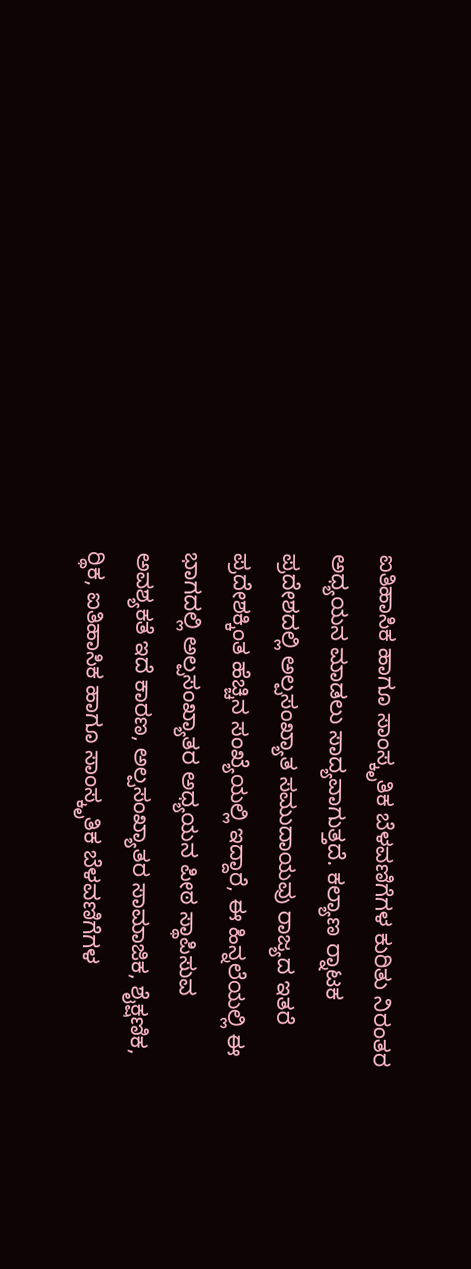ಐತಿಹಾಸಿಕ ಹಾಗೂ ಸಾಂಸ್ಕೃತಿಕ ಬೆಳವಣಿಗೆಗಳ ಕುರಿತು ನಿರಂತರ ಅಧ್ಯಯನ ಮಾಡಲು ಸಾದ್ಯವಾಗುತ್ತದೆ. ಕಲ್ಯಾಣ ರ‍್ನಾಟಕ ಪ್ರದೇಶದಲ್ಲಿ ಅಲ್ಪಸಂಖ್ಯಾತ ಸಮುದಾಯವು ರಾಜ್ಯದ ಇತರೆ ಪ್ರದೇಶಕ್ಕಿಂತ ಹೆಚ್ಚಿನ ಸಂಖ್ಯೆಯಲ್ಲಿ ಇದ್ದಾರೆ, ಈ ಹಿನ್ನಲೆಯಲ್ಲಿ ಈ ಭಾಗದಲ್ಲಿ ಅಲ್ಪಸಂಖ್ಯಾತರ ಅಧ್ಯಯನ ಪೀಠ ಸ್ಥಾಪಿಸುವ ಅವಶ್ಯಕತೆ ಇದೆ ಕಾರಣ, ಅಲ್ಪಸಂಖ್ಯಾತರ ಸಾಮಾಜಿಕ, ಶೈಕ್ಷಣಿಕ, ರ‍್ಥಿಕ, ಐತಿಹಾಸಿಕ ಹಾಗೂ ಸಾಂಸ್ಕೃತಿಕ ಬೆಳವಣಿಗೆಗಳ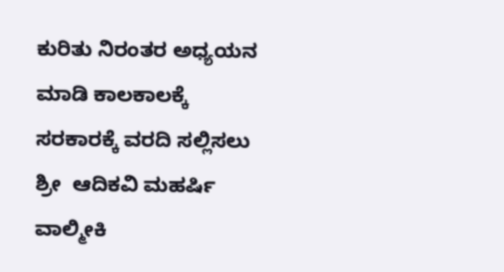ಕುರಿತು ನಿರಂತರ ಅಧ್ಯಯನ ಮಾಡಿ ಕಾಲಕಾಲಕ್ಕೆ ಸರಕಾರಕ್ಕೆ ವರದಿ ಸಲ್ಲಿಸಲು ಶ್ರೀ  ಆದಿಕವಿ ಮಹರ್ಷಿ ವಾಲ್ಮೀಕಿ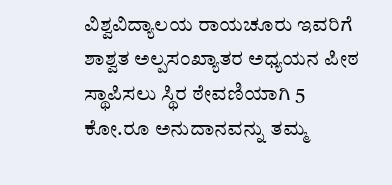ವಿಶ್ವವಿದ್ಯಾಲಯ ರಾಯಚೂರು ಇವರಿಗೆ ಶಾಶ್ವತ ಅಲ್ಪಸಂಖ್ಯಾತರ ಅಧ್ಯಯನ ಪೀಠ ಸ್ಥಾಪಿಸಲು ಸ್ಥಿರ ಠೇವಣಿಯಾಗಿ 5 ಕೋ.ರೂ ಅನುದಾನವನ್ನು ತಮ್ಮ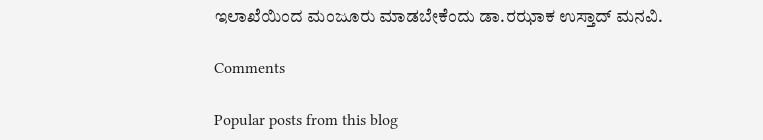ಇಲಾಖೆಯಿಂದ ಮಂಜೂರು ಮಾಡಬೇಕೆಂದು ಡಾ.ರಝಾಕ ಉಸ್ತಾದ್ ಮನವಿ.

Comments

Popular posts from this blog